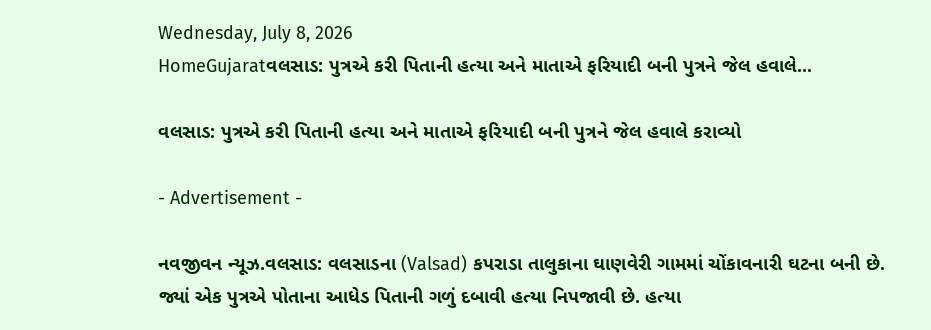Wednesday, July 8, 2026
HomeGujaratવલસાડ: પુત્રએ કરી પિતાની હત્યા અને માતાએ ફરિયાદી બની પુત્રને જેલ હવાલે...

વલસાડ: પુત્રએ કરી પિતાની હત્યા અને માતાએ ફરિયાદી બની પુત્રને જેલ હવાલે કરાવ્યો

- Advertisement -

નવજીવન ન્યૂઝ.વલસાડ: વલસાડના (Valsad) કપરાડા તાલુકાના ઘાણવેરી ગામમાં ચોંકાવનારી ઘટના બની છે. જ્યાં એક પુત્રએ પોતાના આધેડ પિતાની ગળું દબાવી હત્યા નિપજાવી છે. હત્યા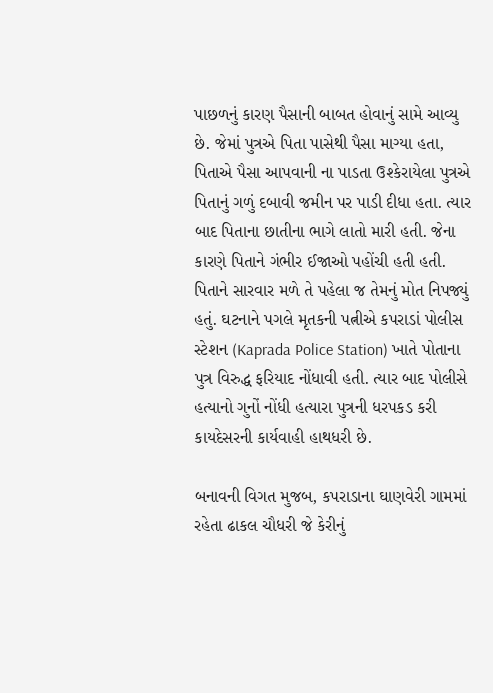પાછળનું કારણ પૈસાની બાબત હોવાનું સામે આવ્યુ છે. જેમાં પુત્રએ પિતા પાસેથી પૈસા માગ્યા હતા, પિતાએ પૈસા આપવાની ના પાડતા ઉશ્કેરાયેલા પુત્રએ પિતાનું ગળું દબાવી જમીન પર પાડી દીધા હતા. ત્યાર બાદ પિતાના છાતીના ભાગે લાતો મારી હતી. જેના કારણે પિતાને ગંભીર ઈજાઓ પહોંચી હતી હતી. પિતાને સારવાર મળે તે પહેલા જ તેમનું મોત નિપજ્યું હતું. ઘટનાને પગલે મૃતકની પત્નીએ કપરાડાં પોલીસ સ્ટેશન (Kaprada Police Station) ખાતે પોતાના પુત્ર વિરુદ્ધ ફરિયાદ નોંધાવી હતી. ત્યાર બાદ પોલીસે હત્યાનો ગુનોં નોંધી હત્યારા પુત્રની ધરપકડ કરી કાયદેસરની કાર્યવાહી હાથધરી છે.

બનાવની વિગત મુજબ, કપરાડાના ઘાણવેરી ગામમાં રહેતા ઢાકલ ચૌધરી જે કેરીનું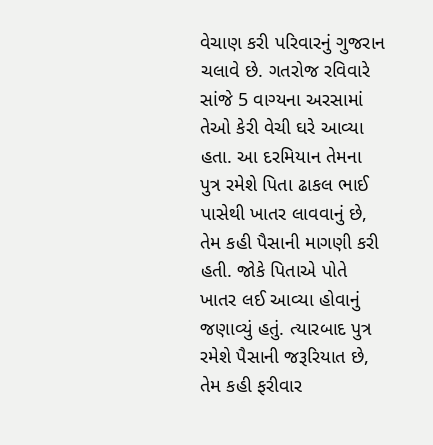વેચાણ કરી પરિવારનું ગુજરાન ચલાવે છે. ગતરોજ રવિવારે સાંજે 5 વાગ્યના અરસામાં તેઓ કેરી વેચી ઘરે આવ્યા હતા. આ દરમિયાન તેમના પુત્ર રમેશે પિતા ઢાકલ ભાઈ પાસેથી ખાતર લાવવાનું છે, તેમ કહી પૈસાની માગણી કરી હતી. જોકે પિતાએ પોતે ખાતર લઈ આવ્યા હોવાનું જણાવ્યું હતું. ત્યારબાદ પુત્ર રમેશે પૈસાની જરૂરિયાત છે, તેમ કહી ફરીવાર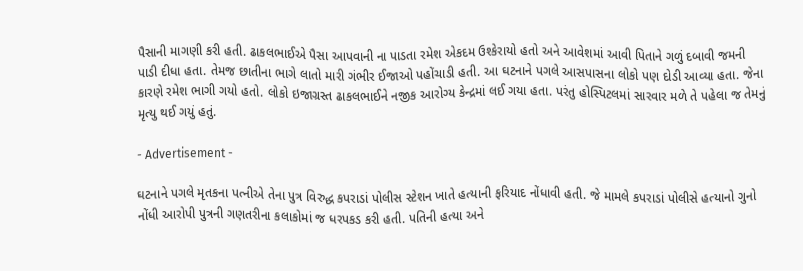પૈસાની માગણી કરી હતી. ઢાકલભાઈએ પૈસા આપવાની ના પાડતા રમેશ એકદમ ઉશ્કેરાયો હતો અને આવેશમાં આવી પિતાને ગળું દબાવી જમની પાડી દીધા હતા. તેમજ છાતીના ભાગે લાતો મારી ગંભીર ઈજાઓ પહોંચાડી હતી. આ ઘટનાને પગલે આસપાસના લોકો પણ દોડી આવ્યા હતા. જેના કારણે રમેશ ભાગી ગયો હતો. લોકો ઇજાગ્રસ્ત ઢાકલભાઈને નજીક આરોગ્ય કેન્દ્રમાં લઈ ગયા હતા. પરંતુ હોસ્પિટલમાં સારવાર મળે તે પહેલા જ તેમનું મૃત્યુ થઈ ગયું હતું.

- Advertisement -

ઘટનાને પગલે મૃતકના પત્નીએ તેના પુત્ર વિરુદ્ધ કપરાડાં પોલીસ સ્ટેશન ખાતે હત્યાની ફરિયાદ નોંધાવી હતી. જે મામલે કપરાડાં પોલીસે હત્યાનો ગુનો નોંધી આરોપી પુત્રની ગણતરીના કલાકોમાં જ ધરપકડ કરી હતી. પતિની હત્યા અને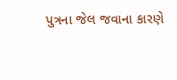પુત્રના જેલ જવાના કારણે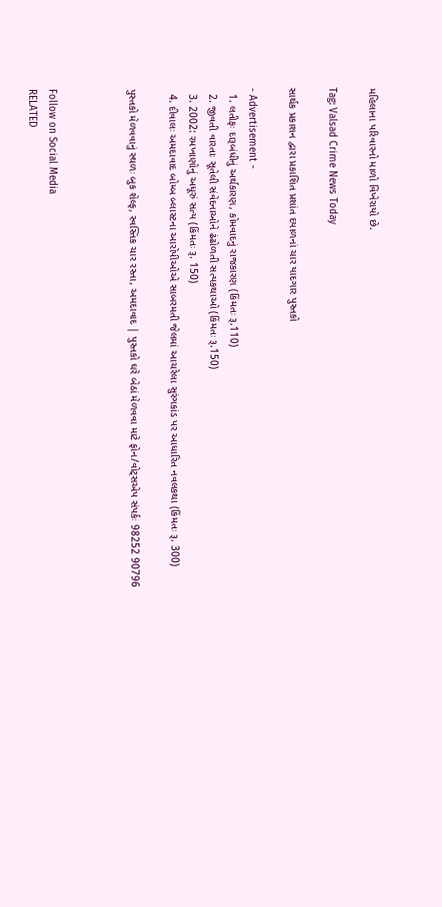મહિલાના પરિવારનો માળો વિખેરાયો છે.

Tag: Valsad Crime News Today

સાર્થક પ્રકાશન દ્વારા પ્રકાશિત પ્રશાંત દયાળનાં ચાર યાદગાર પુસ્તકો

- Advertisement -
  1. લતીફઃ દારૂબંધીનું અર્થકારણ, કોમવાદનું રાજકારણ (કિંમતઃ રૂ.110)
  2. જીવતી વારતાઃ સૂતેલી સંવેદનાઓને ઢંઢોળતી સત્યકથાઓ (કિંમતઃ રૂ.150)
  3. 2002: રમખાણોનું અધૂરું સત્ય (કિંમતઃ રૂ. 150)
  4. દીવાલઃ અમદાવાદ બોમ્બ બ્લાસ્ટના આરોપીઓએ સાબરમતી જેલમાં આચરેલા સુરંગકાંડ પર આધારિત નવલકથા (કિંમતઃ રૂ. 300)

પુસ્તકો મેળવવાનું સ્થળઃ બુક શેલ્ફ, સ્વસ્તિક ચાર રસ્તા, અમદાવાદ | પુસ્તકો ઘરે બેઠાં મેળવવા માટે ફોન/વોટ્સએપ સંપર્કઃ 98252 90796



Follow on Social Media
RELATED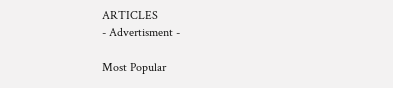ARTICLES
- Advertisment -

Most Popular